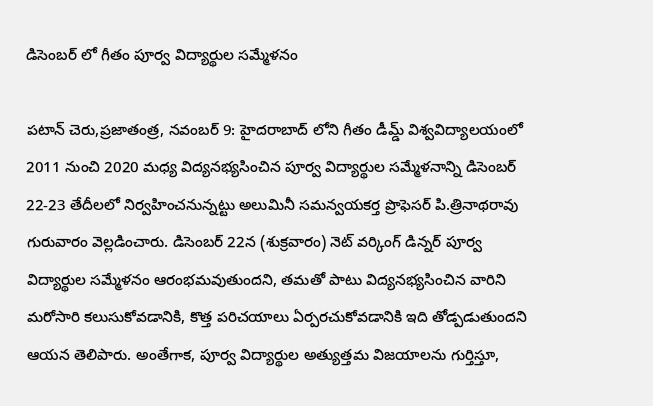డిసెంబర్ లో గీతం పూర్వ విద్యార్థుల సమ్మేళనం

పటాన్ చెరు,ప్రజాతంత్ర, నవంబర్ 9: హైదరాబాద్ లోని గీతం డీమ్డ్ విశ్వవిద్యాలయంలో 2011 నుంచి 2020 మధ్య విద్యనభ్యసించిన పూర్వ విద్యార్థుల సమ్మేళనాన్ని డిసెంబర్ 22-23 తేదీలలో నిర్వహించనున్నట్టు అలుమినీ సమన్వయకర్త ప్రొఫెసర్ పి.త్రినాథరావు గురువారం వెల్లడించారు. డిసెంబర్ 22న (శుక్రవారం) నెట్ వర్కింగ్ డిన్నర్ పూర్వ విద్యార్థుల సమ్మేళనం ఆరంభమవుతుందని, తమతో పాటు విద్యనభ్యసించిన వారిని మరోసారి కలుసుకోవడానికి, కొత్త పరిచయాలు ఏర్పరచుకోవడానికి ఇది తోడ్పడుతుందని ఆయన తెలిపారు. అంతేగాక, పూర్వ విద్యార్థుల అత్యుత్తమ విజయాలను గుర్తిస్తూ,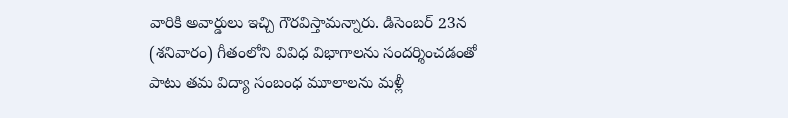వారికి అవార్డులు ఇచ్చి గౌరవిస్తామన్నారు. డిసెంబర్ 23న (శనివారం) గీతంలోని వివిధ విభాగాలను సందర్శించడంతో పాటు తమ విద్యా సంబంధ మూలాలను మళ్లీ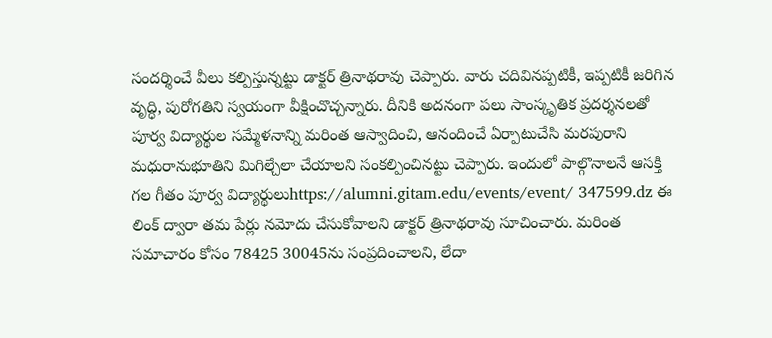సందర్శించే వీలు కల్పిస్తున్నట్టు డాక్టర్ త్రినాథరావు చెప్పారు. వారు చదివినప్పటికీ, ఇప్పటికీ జరిగిన వృద్ధి, పురోగతిని స్వయంగా వీక్షించొచ్చన్నారు. దీనికి అదనంగా పలు సాంస్కృతిక ప్రదర్శనలతో పూర్వ విద్యార్థుల సమ్మేళనాన్ని మరింత ఆస్వాదించి, ఆనందించే ఏర్పాటుచేసి మరపురాని మధురానుభూతిని మిగిల్చేలా చేయాలని సంకల్పించినట్టు చెప్పారు. ఇందులో పాల్గొనాలనే ఆసక్తి గల గీతం పూర్వ విద్యార్థులుhttps://alumni.gitam.edu/events/event/ 347599.dz ఈ లింక్ ద్వారా తమ పేర్లు నమోదు చేసుకోవాలని డాక్టర్ త్రినాథరావు సూచించారు. మరింత సమాచారం కోసం 78425 30045ను సంప్రదించాలని, లేదా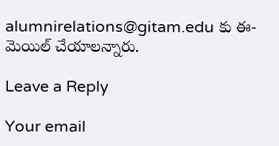alumnirelations@gitam.edu కు ఈ-మెయిల్ చేయాలన్నారు.

Leave a Reply

Your email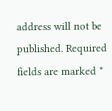address will not be published. Required fields are marked *